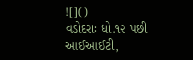![]()
વડોદરાઃ ધો.૧૨ પછી આઈઆઈટી,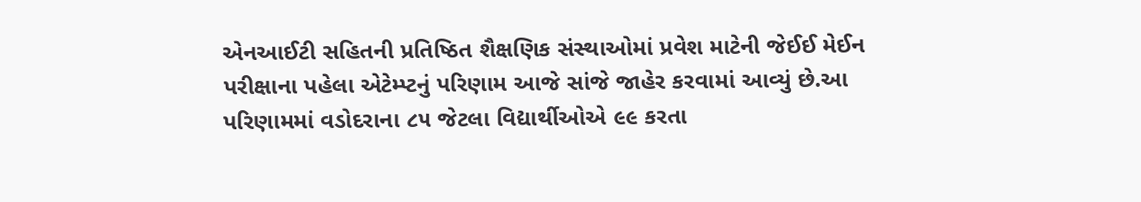એનઆઈટી સહિતની પ્રતિષ્ઠિત શૈક્ષણિક સંસ્થાઓમાં પ્રવેશ માટેની જેઈઈ મેઈન પરીક્ષાના પહેલા એટેમ્પ્ટનું પરિણામ આજે સાંજે જાહેર કરવામાં આવ્યું છે.આ પરિણામમાં વડોદરાના ૮૫ જેટલા વિદ્યાર્થીઓએ ૯૯ કરતા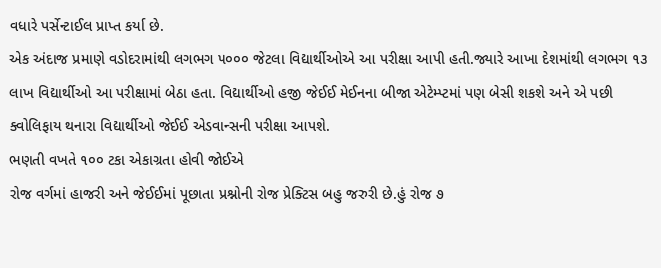વધારે પર્સેન્ટાઈલ પ્રાપ્ત કર્યા છે.
એક અંદાજ પ્રમાણે વડોદરામાંથી લગભગ ૫૦૦૦ જેટલા વિદ્યાર્થીઓએ આ પરીક્ષા આપી હતી.જ્યારે આખા દેશમાંથી લગભગ ૧૩ લાખ વિદ્યાર્થીઓ આ પરીક્ષામાં બેઠા હતા. વિદ્યાર્થીઓ હજી જેઈઈ મેઈનના બીજા એટેમ્પ્ટમાં પણ બેસી શકશે અને એ પછી ક્વોલિફાય થનારા વિદ્યાર્થીઓ જેઈઈ એડવાન્સની પરીક્ષા આપશે.
ભણતી વખતે ૧૦૦ ટકા એકાગ્રતા હોવી જોઈએ
રોજ વર્ગમાં હાજરી અને જેઈઈમાં પૂછાતા પ્રશ્નોની રોજ પ્રેક્ટિસ બહુ જરુરી છે.હું રોજ ૭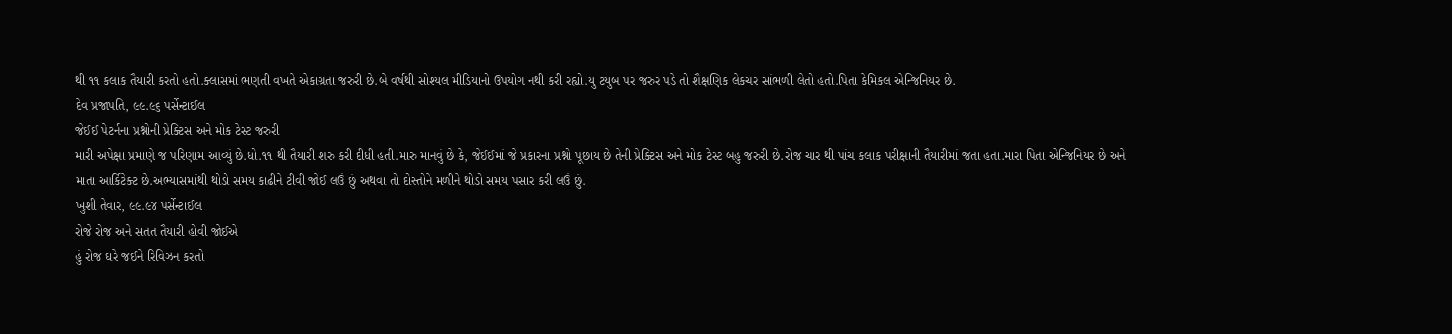થી ૧૧ કલાક તૈયારી કરતો હતો.ક્લાસમાં ભણતી વખતે એકાગ્રતા જરુરી છે.બે વર્ષથી સોશ્યલ મીડિયાનો ઉપયોગ નથી કરી રહ્યો.યુ ટયુબ પર જરુર પડે તો શૈક્ષણિક લેકચર સાંભળી લેતો હતો.પિતા કેમિકલ એન્જિનિયર છે.
દેવ પ્રજાપતિ, ૯૯.૯૬ પર્સેન્ટાઈલ
જેઈઈ પેટર્નના પ્રશ્નોની પ્રેક્ટિસ અને મોક ટેસ્ટ જરુરી
મારી અપેક્ષા પ્રમાણે જ પરિણામ આવ્યું છે.ધો.૧૧ થી તૈયારી શરુ કરી દીધી હતી.મારુ માનવું છે કે, જેઈઈમાં જે પ્રકારના પ્રશ્નો પૂછાય છે તેની પ્રેક્ટિસ અને મોક ટેસ્ટ બહુ જરુરી છે.રોજ ચાર થી પાંચ કલાક પરીક્ષાની તૈયારીમાં જતા હતા.મારા પિતા એન્જિનિયર છે અને માતા આર્કિટેક્ટ છે.અભ્યાસમાંથી થોડો સમય કાઢીને ટીવી જોઈ લઉં છું અથવા તો દોસ્તોને મળીને થોડો સમય પસાર કરી લઉં છું.
ખુશી તેવાર, ૯૯.૯૪ પર્સેન્ટાઈલ
રોજે રોજ અને સતત તૈયારી હોવી જોઈએ
હું રોજ ઘરે જઈને રિવિઝન કરતો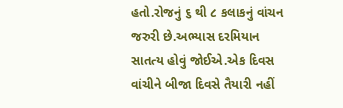હતો.રોજનું ૬ થી ૮ કલાકનું વાંચન જરુરી છે.અભ્યાસ દરમિયાન સાતત્ય હોવું જોઈએ.એક દિવસ વાંચીને બીજા દિવસે તૈયારી નહીં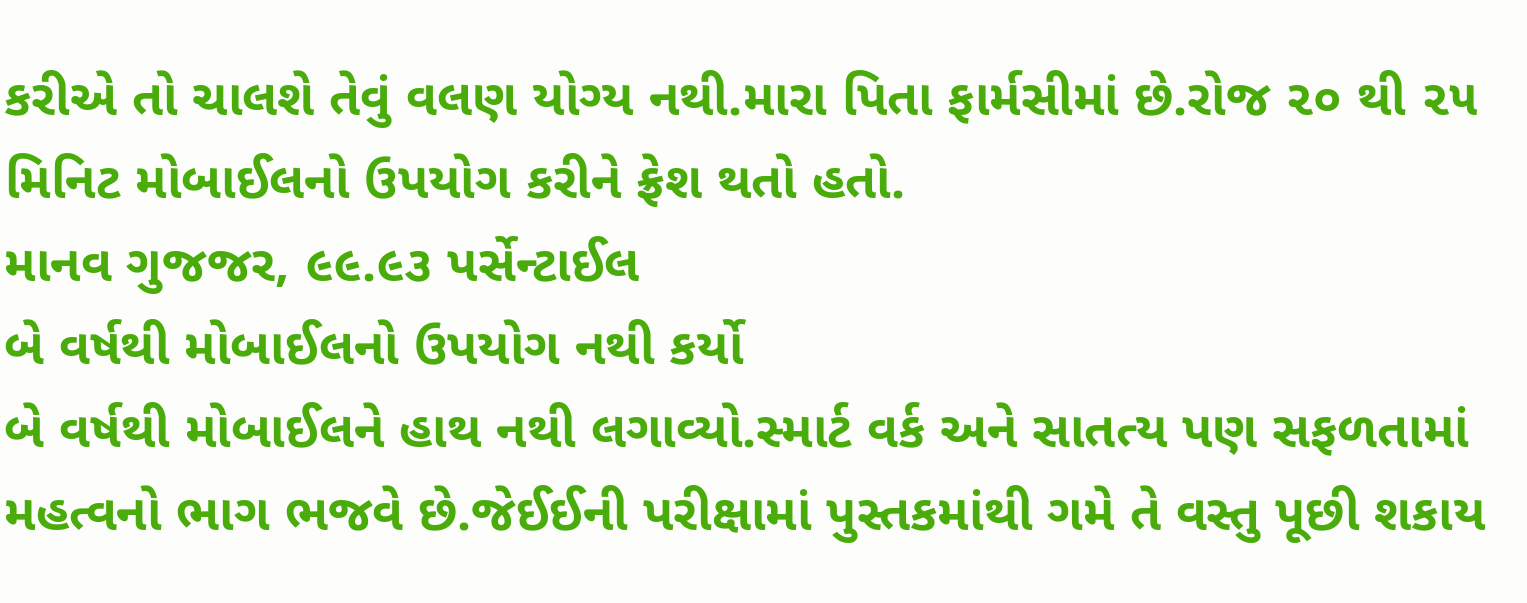કરીએ તો ચાલશે તેવું વલણ યોગ્ય નથી.મારા પિતા ફાર્મસીમાં છે.રોજ ૨૦ થી ૨૫ મિનિટ મોબાઈલનો ઉપયોગ કરીને ફ્રેશ થતો હતો.
માનવ ગુજજર, ૯૯.૯૩ પર્સેન્ટાઈલ
બે વર્ષથી મોબાઈલનો ઉપયોગ નથી કર્યો
બે વર્ષથી મોબાઈલને હાથ નથી લગાવ્યો.સ્માર્ટ વર્ક અને સાતત્ય પણ સફળતામાં મહત્વનો ભાગ ભજવે છે.જેઈઈની પરીક્ષામાં પુસ્તકમાંથી ગમે તે વસ્તુ પૂછી શકાય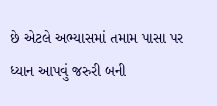છે એટલે અભ્યાસમાં તમામ પાસા પર ધ્યાન આપવું જરુરી બની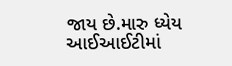જાય છે.મારુ ધ્યેય આઈઆઈટીમાં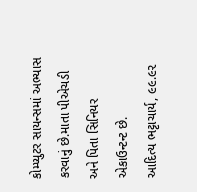કોમ્પ્યુટર સાયન્સમાં અભ્યાસ કરવાનું છે.માતા પીએચડી અને પિતા સિનિયર એકાઉન્ટન્ટ છે.
આદિત્ય ભટ્ટાચાર્ય, ૯૯.૯૨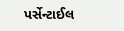પર્સેન્ટાઈલ